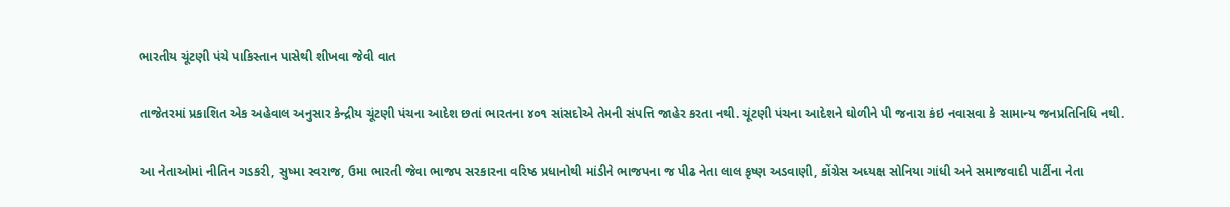ભારતીય ચૂંટણી પંચે પાકિસ્તાન પાસેથી શીખવા જેવી વાત

તાજેતરમાં પ્રકાશિત એક અહેવાલ અનુસાર કેન્દ્રીય ચૂંટણી પંચના આદેશ છતાં ભારતના ૪૦૧ સાંસદોએ તેમની સંપત્તિ જાહેર કરતા નથી. ચૂંટણી પંચના આદેશને ઘોળીને પી જનારા કંઇ નવાસવા કે સામાન્ય જનપ્રતિનિધિ નથી.

આ નેતાઓમાં નીતિન ગડકરી, સુષ્મા સ્વરાજ, ઉમા ભારતી જેવા ભાજપ સરકારના વરિષ્ઠ પ્રધાનોથી માંડીને ભાજપના જ પીઢ નેતા લાલ કૃષ્ણ અડવાણી, કોંગ્રેસ અધ્યક્ષ સોનિયા ગાંધી અને સમાજવાદી પાર્ટીના નેતા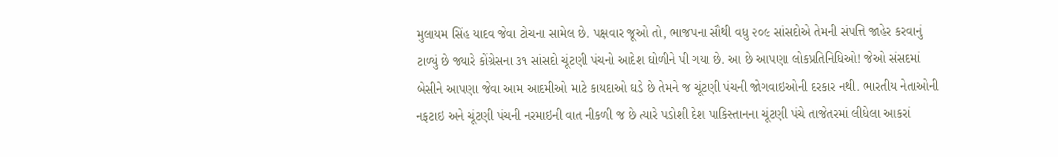મુલાયમ સિંહ યાદવ જેવા ટોચના સામેલ છે. પક્ષવાર જૂઓ તો, ભાજપના સૌથી વધુ ૨૦૯ સાંસદોએ તેમની સંપત્તિ જાહેર કરવાનું ટાળ્યું છે જ્યારે કોંગ્રેસના ૩૧ સાંસદો ચૂંટણી પંચનો આદેશ ઘોળીને પી ગયા છે. આ છે આપણા લોકપ્રતિનિધિઓ! જેઓ સંસદમાં બેસીને આપણા જેવા આમ આદમીઓ માટે કાયદાઓ ઘડે છે તેમને જ ચૂંટણી પંચની જોગવાઇઓની દરકાર નથી. ભારતીય નેતાઓની નફટાઇ અને ચૂંટણી પંચની નરમાઇની વાત નીકળી જ છે ત્યારે પડોશી દેશ પાકિસ્તાનના ચૂંટણી પંચે તાજેતરમાં લીધેલા આકરાં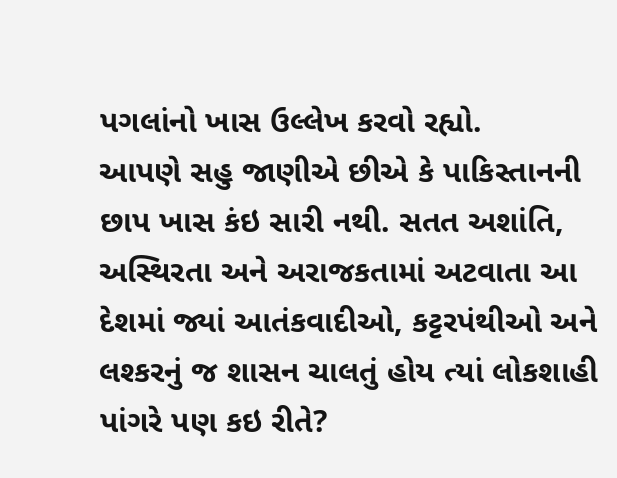પગલાંનો ખાસ ઉલ્લેખ કરવો રહ્યો.
આપણે સહુ જાણીએ છીએ કે પાકિસ્તાનની છાપ ખાસ કંઇ સારી નથી. સતત અશાંતિ, અસ્થિરતા અને અરાજકતામાં અટવાતા આ દેશમાં જ્યાં આતંકવાદીઓ, કટ્ટરપંથીઓ અને લશ્કરનું જ શાસન ચાલતું હોય ત્યાં લોકશાહી પાંગરે પણ કઇ રીતે?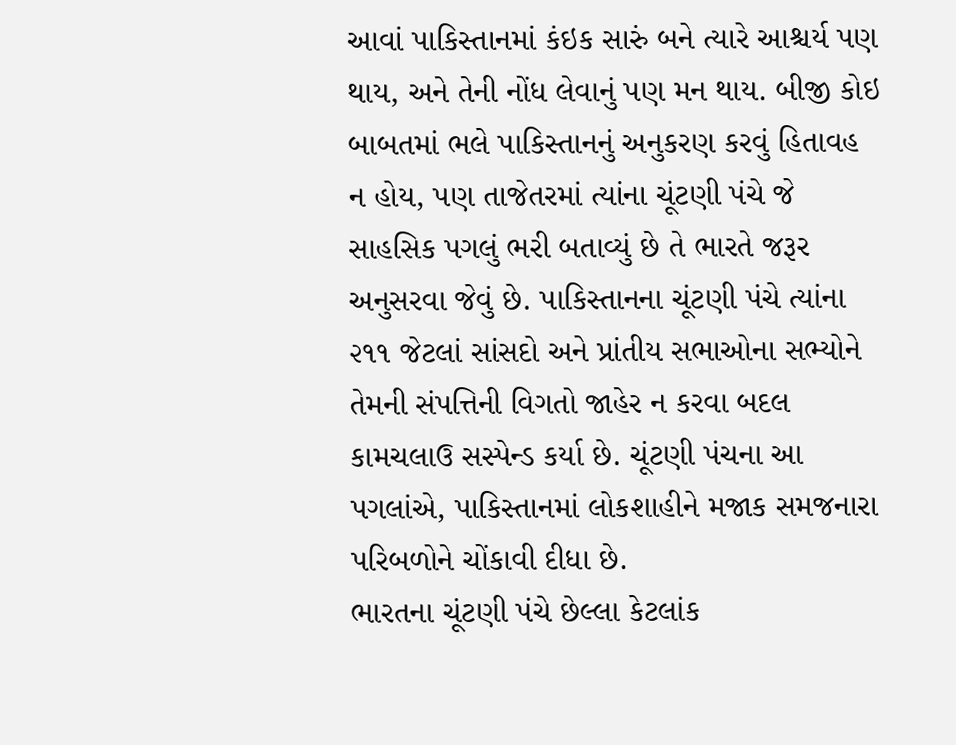આવાં પાકિસ્તાનમાં કંઇક સારું બને ત્યારે આશ્ચર્ય પણ થાય, અને તેની નોંધ લેવાનું પણ મન થાય. બીજી કોઇ બાબતમાં ભલે પાકિસ્તાનનું અનુકરણ કરવું હિતાવહ ન હોય, પણ તાજેતરમાં ત્યાંના ચૂંટણી પંચે જે સાહસિક પગલું ભરી બતાવ્યું છે તે ભારતે જરૂર અનુસરવા જેવું છે. પાકિસ્તાનના ચૂંટણી પંચે ત્યાંના ૨૧૧ જેટલાં સાંસદો અને પ્રાંતીય સભાઓના સભ્યોને તેમની સંપત્તિની વિગતો જાહેર ન કરવા બદલ કામચલાઉ સસ્પેન્ડ કર્યા છે. ચૂંટણી પંચના આ પગલાંએ, પાકિસ્તાનમાં લોકશાહીને મજાક સમજનારા પરિબળોને ચોંકાવી દીધા છે.
ભારતના ચૂંટણી પંચે છેલ્લા કેટલાંક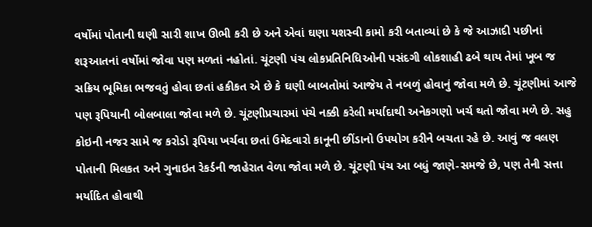વર્ષોમાં પોતાની ઘણી સારી શાખ ઊભી કરી છે અને એવાં ઘણા યશસ્વી કામો કરી બતાવ્યાં છે કે જે આઝાદી પછીનાં શરૂઆતનાં વર્ષોમાં જોવા પણ મળતાં નહોતાં. ચૂંટણી પંચ લોકપ્રતિનિધિઓની પસંદગી લોકશાહી ઢબે થાય તેમાં ખૂબ જ સક્રિય ભૂમિકા ભજવતું હોવા છતાં હકીકત એ છે કે ઘણી બાબતોમાં આજેય તે નબળું હોવાનું જોવા મળે છે. ચૂંટણીમાં આજે પણ રૂપિયાની બોલબાલા જોવા મળે છે. ચૂંટણીપ્રચારમાં પંચે નક્કી કરેલી મર્યાદાથી અનેકગણો ખર્ચ થતો જોવા મળે છે. સહુ કોઇની નજર સામે જ કરોડો રૂપિયા ખર્ચવા છતાં ઉમેદવારો કાનૂની છીંડાનો ઉપયોગ કરીને બચતા રહે છે. આવું જ વલણ પોતાની મિલકત અને ગુનાઇત રેકર્ડની જાહેરાત વેળા જોવા મળે છે. ચૂંટણી પંચ આ બધું જાણે-સમજે છે, પણ તેની સત્તા મર્યાદિત હોવાથી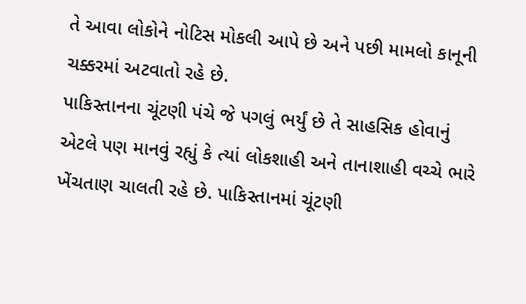તે આવા લોકોને નોટિસ મોકલી આપે છે અને પછી મામલો કાનૂની ચક્કરમાં અટવાતો રહે છે.
પાકિસ્તાનના ચૂંટણી પંચે જે પગલું ભર્યું છે તે સાહસિક હોવાનું એટલે પણ માનવું રહ્યું કે ત્યાં લોકશાહી અને તાનાશાહી વચ્ચે ભારે ખેંચતાણ ચાલતી રહે છે. પાકિસ્તાનમાં ચૂંટણી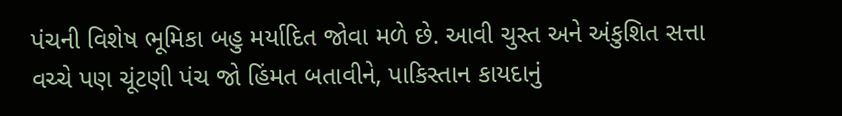પંચની વિશેષ ભૂમિકા બહુ મર્યાદિત જોવા મળે છે. આવી ચુસ્ત અને અંકુશિત સત્તા વચ્ચે પણ ચૂંટણી પંચ જો હિંમત બતાવીને, પાકિસ્તાન કાયદાનું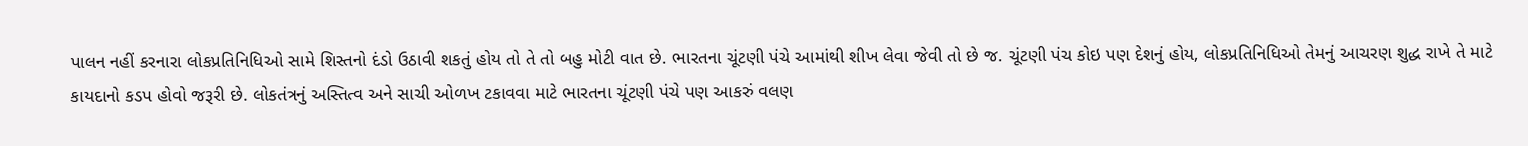પાલન નહીં કરનારા લોકપ્રતિનિધિઓ સામે શિસ્તનો દંડો ઉઠાવી શકતું હોય તો તે તો બહુ મોટી વાત છે. ભારતના ચૂંટણી પંચે આમાંથી શીખ લેવા જેવી તો છે જ. ચૂંટણી પંચ કોઇ પણ દેશનું હોય, લોકપ્રતિનિધિઓ તેમનું આચરણ શુદ્ધ રાખે તે માટે કાયદાનો કડપ હોવો જરૂરી છે. લોકતંત્રનું અસ્તિત્વ અને સાચી ઓળખ ટકાવવા માટે ભારતના ચૂંટણી પંચે પણ આકરું વલણ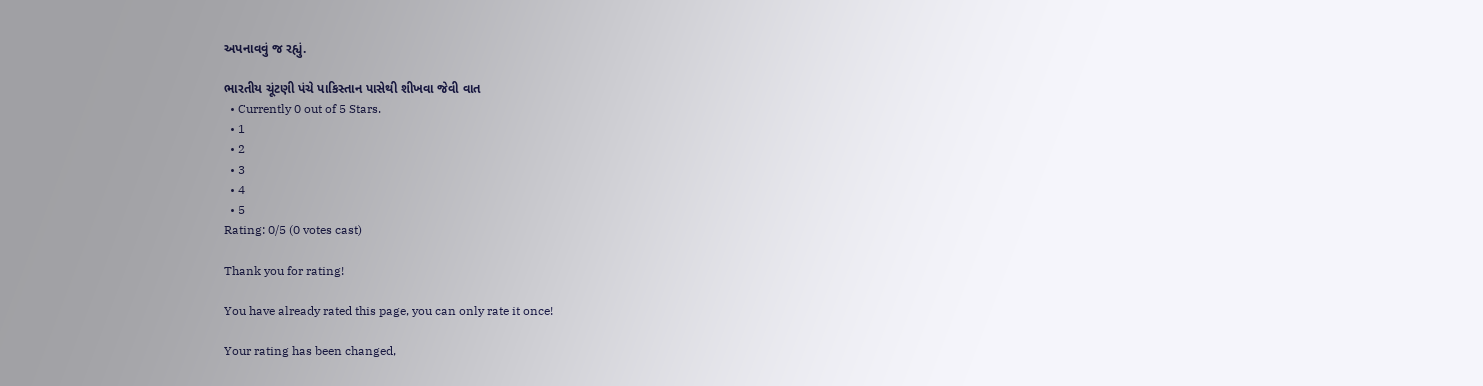અપનાવવું જ રહ્યું.

ભારતીય ચૂંટણી પંચે પાકિસ્તાન પાસેથી શીખવા જેવી વાત
  • Currently 0 out of 5 Stars.
  • 1
  • 2
  • 3
  • 4
  • 5
Rating: 0/5 (0 votes cast)

Thank you for rating!

You have already rated this page, you can only rate it once!

Your rating has been changed,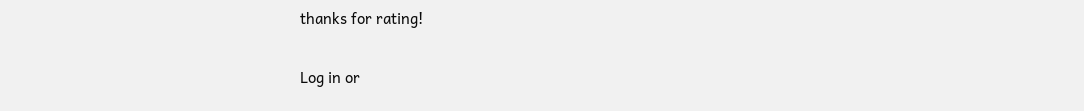thanks for rating!

Log in or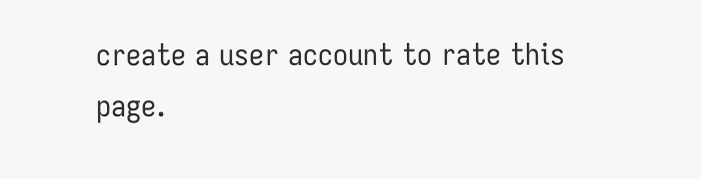create a user account to rate this page.